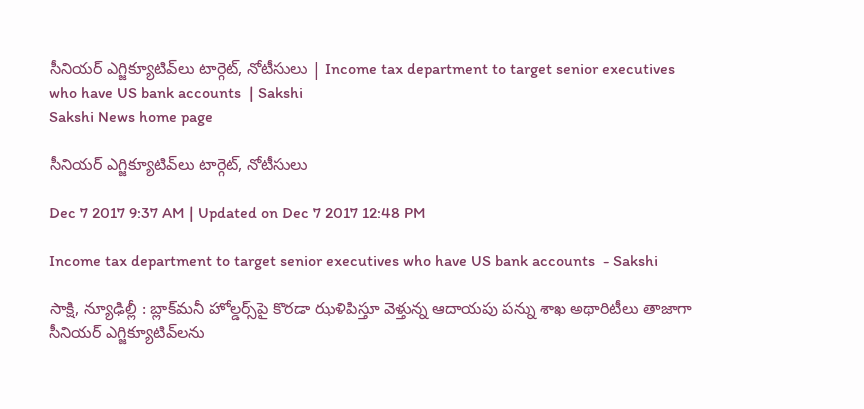సీనియర్‌ ఎగ్జిక్యూటివ్‌లు టార్గెట్‌, నోటీసులు | Income tax department to target senior executives who have US bank accounts  | Sakshi
Sakshi News home page

సీనియర్‌ ఎగ్జిక్యూటివ్‌లు టార్గెట్‌, నోటీసులు

Dec 7 2017 9:37 AM | Updated on Dec 7 2017 12:48 PM

Income tax department to target senior executives who have US bank accounts  - Sakshi

సాక్షి, న్యూఢిల్లీ : బ్లాక్‌మనీ హోల్డర్స్‌పై కొరడా ఝళిపిస్తూ వెళ్తున్న ఆదాయపు పన్ను శాఖ అథారిటీలు తాజాగా సీనియర్‌ ఎగ్జిక్యూటివ్‌లను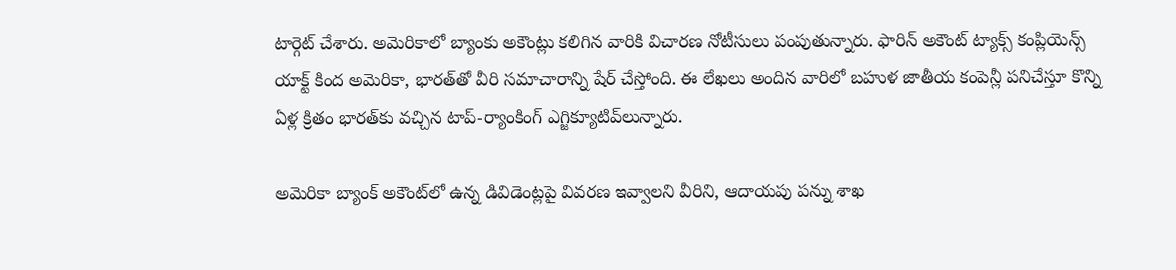టార్గెట్‌ చేశారు. అమెరికాలో బ్యాంకు అకౌంట్లు కలిగిన వారికి విచారణ నోటీసులు పంపుతున్నారు. ఫారిన్‌ అకౌంట్‌ ట్యాక్స్‌ కంప్లియెన్స్‌ యాక్ట్‌ కింద అమెరికా, భారత్‌తో వీరి సమాచారాన్ని షేర్‌ చేస్తోంది. ఈ లేఖలు అందిన వారిలో బహుళ జాతీయ కంపెన్లీ పనిచేస్తూ కొన్ని ఏళ్ల క్రితం భారత్‌కు వచ్చిన టాప్‌-ర్యాంకింగ్‌ ఎగ్జిక్యూటివ్‌లున్నారు.

అమెరికా బ్యాంక్‌ అకౌంట్‌లో ఉన్న డివిడెంట్లపై వివరణ ఇవ్వాలని వీరిని, ఆదాయపు పన్ను శాఖ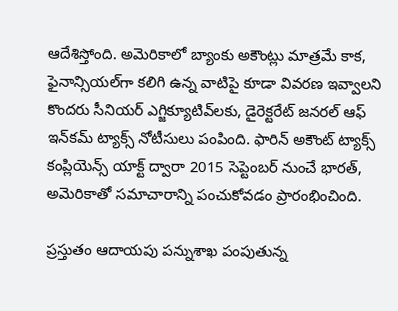ఆదేశిస్తోంది. అమెరికాలో బ్యాంకు అకౌంట్లు మాత్రమే కాక, ఫైనాన్సియల్‌గా కలిగి ఉన్న వాటిపై కూడా వివరణ ఇవ్వాలని కొందరు సీనియర్‌ ఎగ్జిక్యూటివ్‌లకు, డైరెక్టరేట్‌ జనరల్‌ ఆఫ్‌ ఇన్‌కమ్‌ ట్యాక్స్‌ నోటీసులు పంపింది. ఫారిన్‌ అకౌంట్‌ ట్యాక్స్‌ కంప్లియెన్స్‌ యాక్ట్‌ ద్వారా 2015 సెప్టెంబర్‌ నుంచే భారత్‌, అమెరికాతో సమాచారాన్ని పంచుకోవడం ప్రారంభించింది.

ప్రస్తుతం ఆదాయపు పన్నుశాఖ పంపుతున్న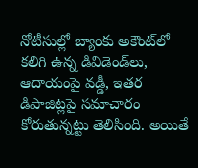నోటీసుల్లో బ్యాంకు అకౌంట్‌లో కలిగి ఉన్న డివిడెండ్‌లు, ఆదాయంపై వడ్డీ, ఇతర డిపాజిట్లపై సమాచారం కోరుతున్నట్టు తెలిసింది. అయితే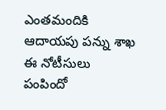ఎంతమందికి ఆదాయపు పన్ను శాఖ ఈ నోటీసులు పంపిందో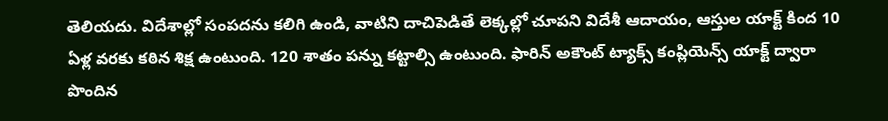తెలియదు. విదేశాల్లో సంపదను కలిగి ఉండి, వాటిని దాచిపెడితే లెక్కల్లో చూపని విదేశీ ఆదాయం, ఆస్తుల యాక్ట్‌ కింద 10 ఏళ్ల వరకు కఠిన శిక్ష ఉంటుంది. 120 శాతం పన్ను కట్టాల్సి ఉంటుంది. ఫారిన్‌ అకౌంట్‌ ట్యాక్స్‌ కంప్లియెన్స్‌ యాక్ట్‌ ద్వారా పొందిన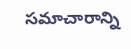సమాచారాన్ని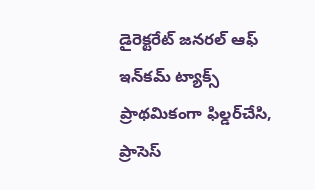డైరెక్టరేట్‌ జనరల్‌ ఆఫ్‌ ఇన్‌కమ్‌ ట్యాక్స్‌ ప్రాథమికంగా ఫిల్డర్‌చేసి, ప్రాసెస్‌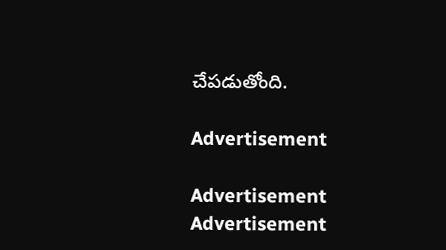చేపడుతోంది.

Advertisement

Advertisement
Advertisement